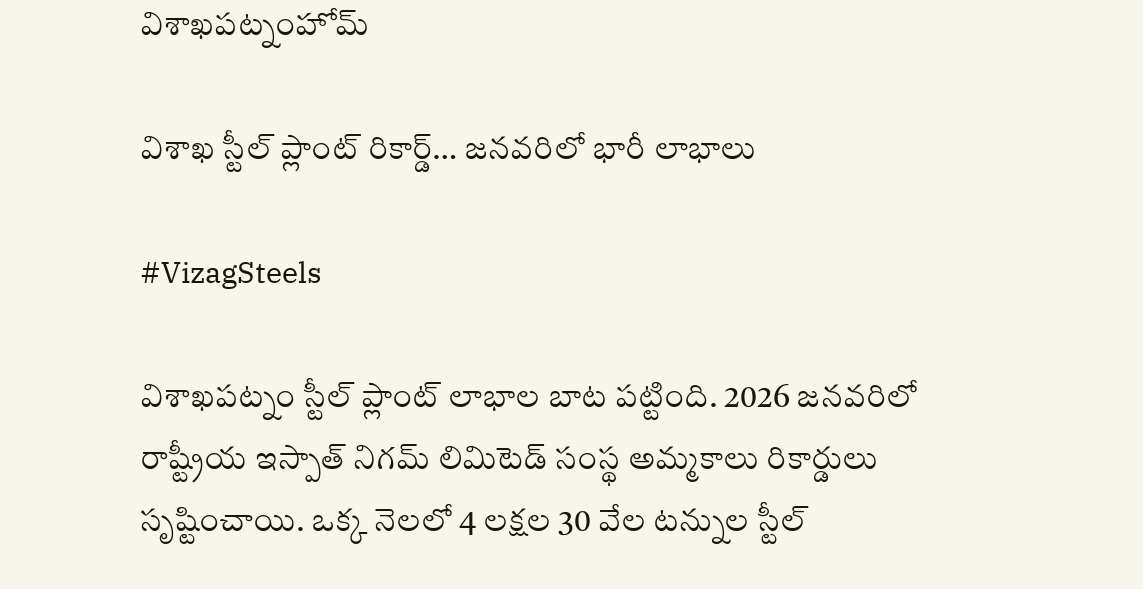విశాఖపట్నంహోమ్

విశాఖ స్టీల్ ప్లాంట్‌ రికార్డ్‌… జనవరిలో భారీ లాభాలు

#VizagSteels

విశాఖపట్నం స్టీల్‌ ప్లాంట్‌ లాభాల బాట పట్టింది. 2026 జనవరిలో రాష్ట్రీయ ఇస్పాత్‌ నిగమ్ లిమిటెడ్‌ సంస్థ అమ్మకాలు రికార్డులు సృష్టించాయి. ఒక్క నెలలో 4 లక్షల 30 వేల టన్నుల స్టీల్‌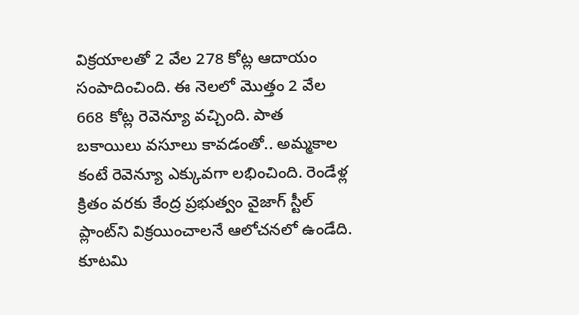విక్రయాలతో 2 వేల 278 కోట్ల ఆదాయం సంపాదించింది. ఈ నెలలో మొత్తం 2 వేల 668 కోట్ల రెవెన్యూ వచ్చింది. పాత బకాయిలు వసూలు కావడంతో.. అమ్మకాల కంటే రెవెన్యూ ఎక్కువగా లభించింది. రెండేళ్ల క్రితం వరకు కేంద్ర ప్రభుత్వం వైజాగ్‌ స్టీల్‌ ప్లాంట్‌ని విక్రయించాలనే ఆలోచనలో ఉండేది. కూటమి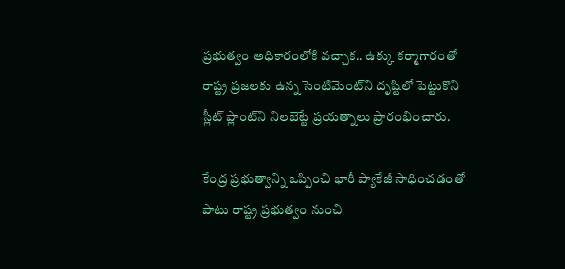ప్రభుత్వం అధికారంలోకి వచ్చాక.. ఉక్కు కర్మాగారంతో రాష్ట్ర ప్రజలకు ఉన్న సెంటిమెంట్‌ని దృష్టిలో పెట్టుకొని స్లీట్‌ ప్లాంట్‌ని నిలబెట్టే ప్రయత్నాలు ప్రారంభించారు.

కేంద్ర ప్రభుత్వాన్ని ఒప్పించి భారీ ప్యాకేజీ సాధించడంతో పాటు రాష్ట్ర ప్రభుత్వం నుంచి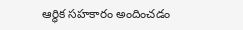ఆర్ధిక సహకారం అందించడం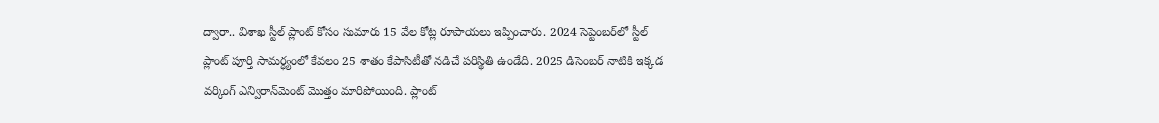ద్వారా.. విశాఖ స్టీల్‌ ప్లాంట్‌ కోసం సుమారు 15 వేల కోట్ల రూపాయలు ఇప్పించారు. 2024 సెప్టెంబర్‌లో స్టీల్‌ ప్లాంట్‌ పూర్తి సామర్ధ్యంలో కేవలం 25 శాతం కేపాసిటీతో నడిచే పరిస్థితి ఉండేది. 2025 డిసెంబర్‌ నాటికి ఇక్కడ వర్కింగ్‌ ఎన్విరాన్‌మెంట్‌ మొత్తం మారిపోయింది. ప్లాంట్‌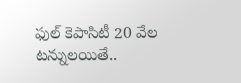ఫుల్‌ కెపాసిటీ 20 వేల టన్నులయితే..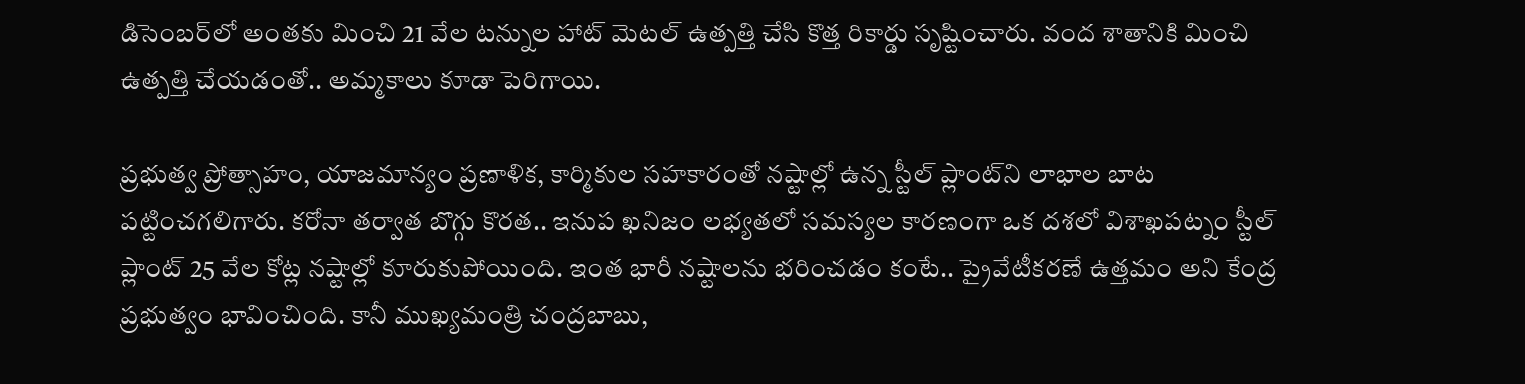డిసెంబర్‌లో అంతకు మించి 21 వేల టన్నుల హాట్‌ మెటల్ ఉత్పత్తి చేసి కొత్త రికార్డు సృష్టించారు. వంద శాతానికి మించి ఉత్పత్తి చేయడంతో.. అమ్మకాలు కూడా పెరిగాయి.

ప్రభుత్వ ప్రోత్సాహం, యాజమాన్యం ప్రణాళిక, కార్మికుల సహకారంతో నష్టాల్లో ఉన్న స్టీల్‌ ప్లాంట్‌ని లాభాల బాట పట్టించగలిగారు. కరోనా తర్వాత బొగ్గు కొరత.. ఇనుప ఖనిజం లభ్యతలో సమస్యల కారణంగా ఒక దశలో విశాఖపట్నం స్టీల్‌ ప్లాంట్‌ 25 వేల కోట్ల నష్టాల్లో కూరుకుపోయింది. ఇంత భారీ నష్టాలను భరించడం కంటే.. ప్రైవేటీకరణే ఉత్తమం అని కేంద్ర ప్రభుత్వం భావించింది. కానీ ముఖ్యమంత్రి చంద్రబాబు,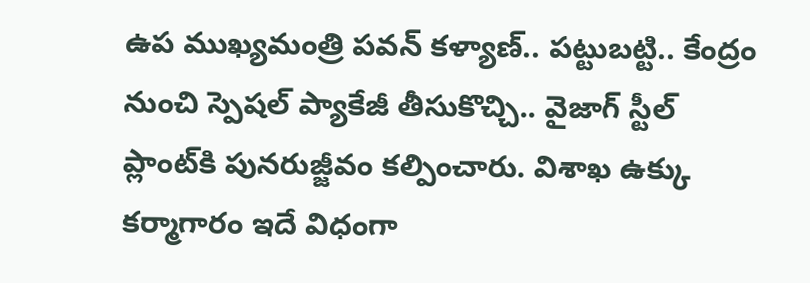ఉప ముఖ్యమంత్రి పవన్‌ కళ్యాణ్‌.. పట్టుబట్టి.. కేంద్రం నుంచి స్పెషల్‌ ప్యాకేజీ తీసుకొచ్చి.. వైజాగ్ స్టీల్‌ ప్లాంట్‌కి పునరుజ్జీవం కల్పించారు. విశాఖ ఉక్కు కర్మాగారం ఇదే విధంగా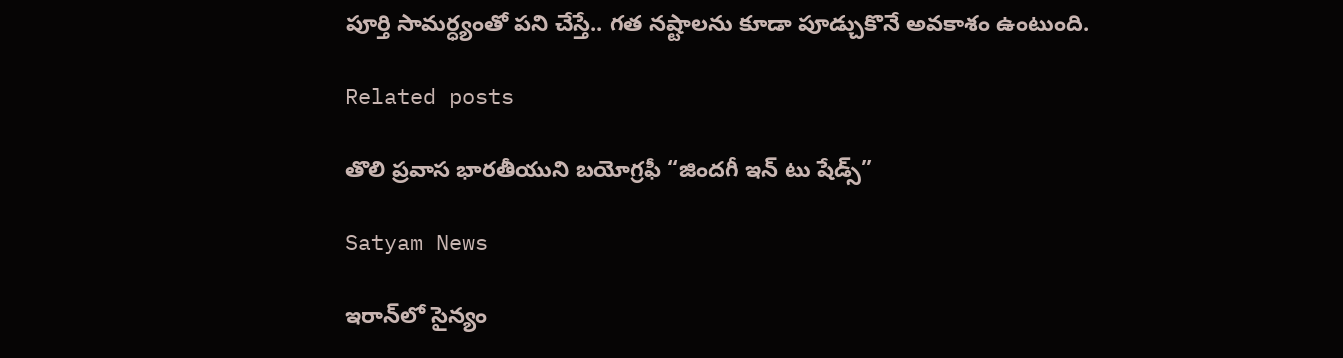పూర్తి సామర్ధ్యంతో పని చేస్తే.. గత నష్టాలను కూడా పూడ్చుకొనే అవకాశం ఉంటుంది.

Related posts

తొలి ప్రవాస భారతీయుని బయోగ్రఫీ “జిందగీ ఇన్ టు షేడ్స్”

Satyam News

ఇరాన్‌లో సైన్యం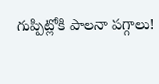గుప్పిట్లోకి పాలనా పగ్గాలు!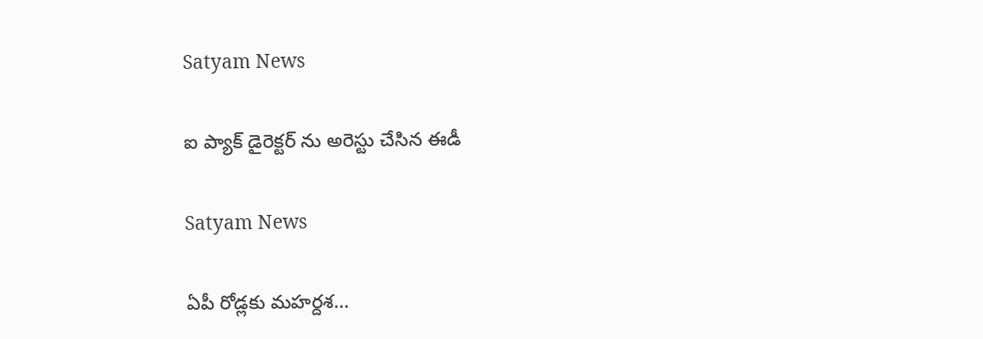Satyam News

ఐ ప్యాక్ డైరెక్టర్ ను అరెస్టు చేసిన ఈడీ

Satyam News

ఏపీ రోడ్లకు మహర్దశ…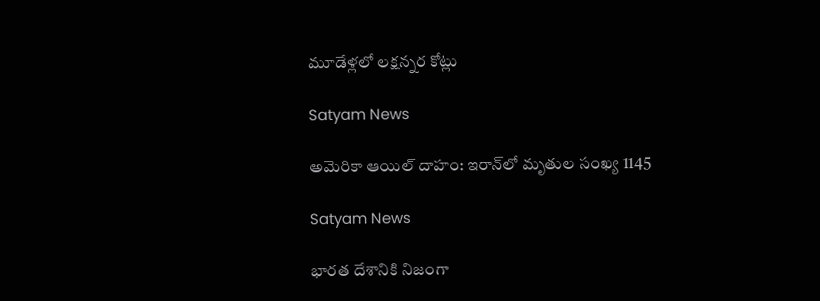మూడేళ్లలో లక్షన్నర కోట్లు

Satyam News

అమెరికా ఆయిల్ దాహం: ఇరాన్‌లో మృతుల సంఖ్య 1145

Satyam News

భారత దేశానికి నిజంగా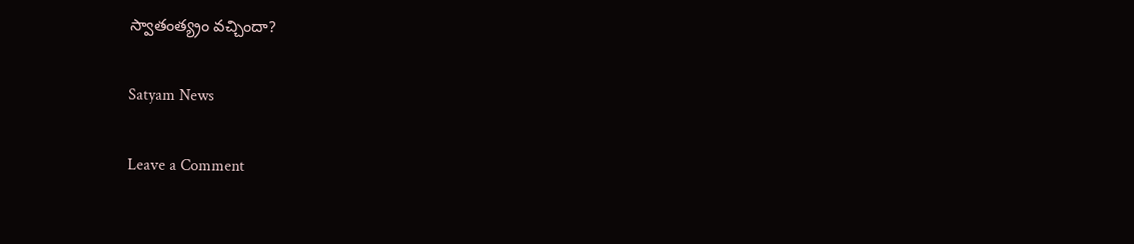స్వాతంత్య్రం వచ్చిందా?

Satyam News

Leave a Comment